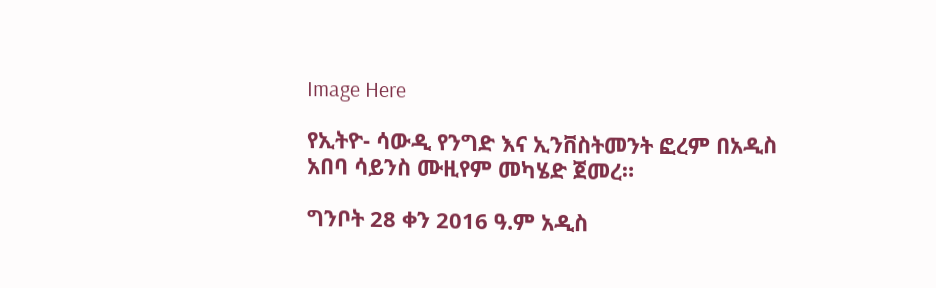Image Here

የኢትዮ- ሳውዲ የንግድ እና ኢንቨስትመንት ፎረም በአዲስ አበባ ሳይንስ ሙዚየም መካሄድ ጀመረ።

ግንቦት 28 ቀን 2016 ዓ.ም አዲስ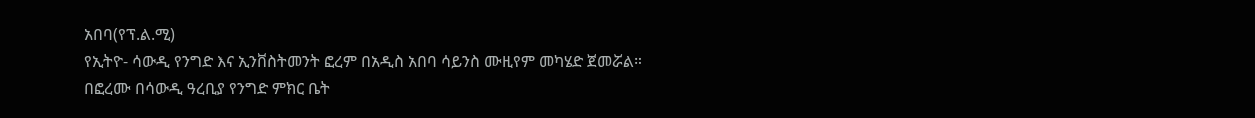አበባ(የፕ.ል.ሚ)
የኢትዮ- ሳውዲ የንግድ እና ኢንቨስትመንት ፎረም በአዲስ አበባ ሳይንስ ሙዚየም መካሄድ ጀመሯል።
በፎረሙ በሳውዲ ዓረቢያ የንግድ ምክር ቤት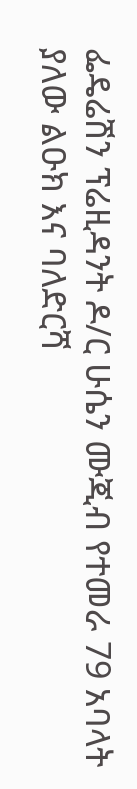ፌዴሬሽን ፕሬዚዳንት ዶ/ር ሁሴን ሙጂብ የተመራ 79 አባላት ያለው ልዑክ እና ባለድርሻ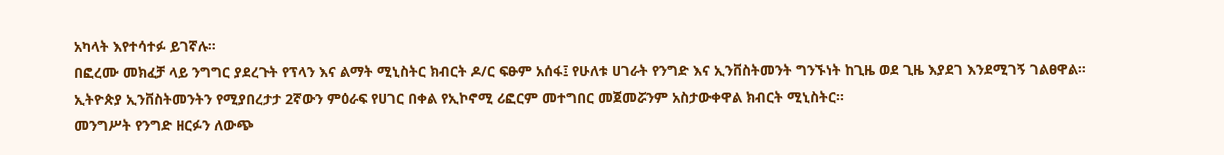አካላት እየተሳተፉ ይገኛሉ።
በፎረሙ መክፈቻ ላይ ንግግር ያደረጉት የፕላን እና ልማት ሚኒስትር ክብርት ዶ/ር ፍፁም አሰፋ፤ የሁለቱ ሀገራት የንግድ እና ኢንቨስትመንት ግንኙነት ከጊዜ ወደ ጊዜ እያደገ እንደሚገኝ ገልፀዋል።
ኢትዮጵያ ኢንቨስትመንትን የሚያበረታታ 2ኛውን ምዕራፍ የሀገር በቀል የኢኮኖሚ ሪፎርም መተግበር መጀመሯንም አስታውቀዋል ክብርት ሚኒስትር፡፡
መንግሥት የንግድ ዘርፉን ለውጭ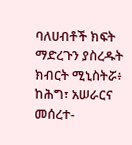ባለሀብቶች ክፍት ማድረጉን ያስረዱት ክብርት ሚኒስትሯ፥ ከሕግ፣ አሠራርና መሰረተ-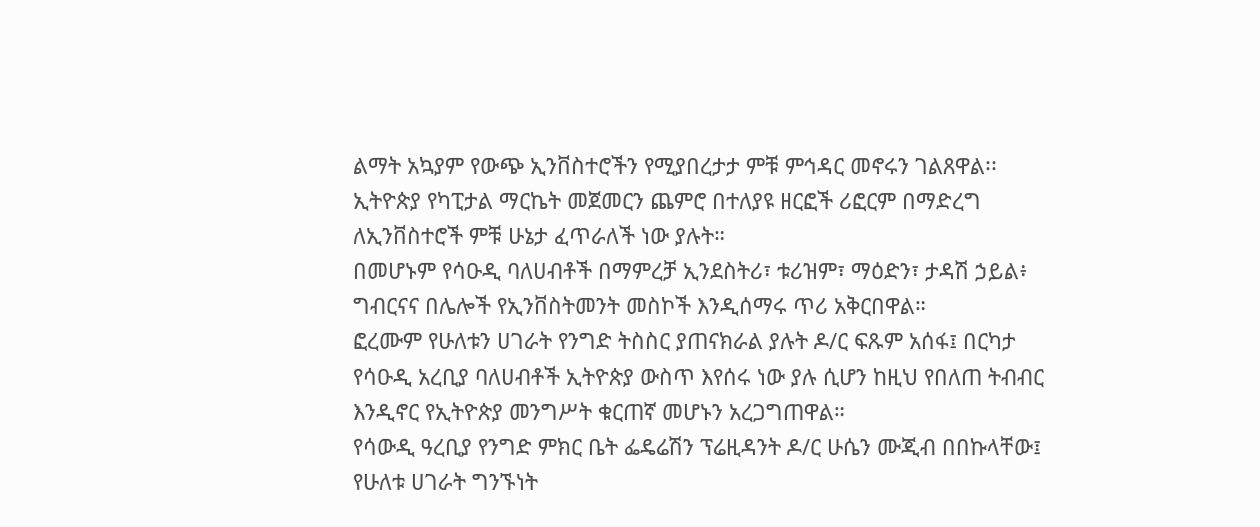ልማት አኳያም የውጭ ኢንቨስተሮችን የሚያበረታታ ምቹ ምኅዳር መኖሩን ገልጸዋል፡፡
ኢትዮጵያ የካፒታል ማርኬት መጀመርን ጨምሮ በተለያዩ ዘርፎች ሪፎርም በማድረግ ለኢንቨስተሮች ምቹ ሁኔታ ፈጥራለች ነው ያሉት።
በመሆኑም የሳዑዲ ባለሀብቶች በማምረቻ ኢንደስትሪ፣ ቱሪዝም፣ ማዕድን፣ ታዳሽ ኃይል፥ ግብርናና በሌሎች የኢንቨስትመንት መስኮች እንዲሰማሩ ጥሪ አቅርበዋል።
ፎረሙም የሁለቱን ሀገራት የንግድ ትስስር ያጠናክራል ያሉት ዶ/ር ፍጹም አሰፋ፤ በርካታ የሳዑዲ አረቢያ ባለሀብቶች ኢትዮጵያ ውስጥ እየሰሩ ነው ያሉ ሲሆን ከዚህ የበለጠ ትብብር እንዲኖር የኢትዮጵያ መንግሥት ቁርጠኛ መሆኑን አረጋግጠዋል።
የሳውዲ ዓረቢያ የንግድ ምክር ቤት ፌዴሬሽን ፕሬዚዳንት ዶ/ር ሁሴን ሙጂብ በበኩላቸው፤ የሁለቱ ሀገራት ግንኙነት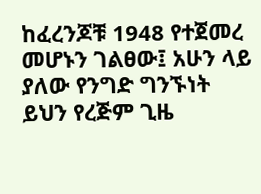ከፈረንጆቹ 1948 የተጀመረ መሆኑን ገልፀው፤ አሁን ላይ ያለው የንግድ ግንኙነት ይህን የረጅም ጊዜ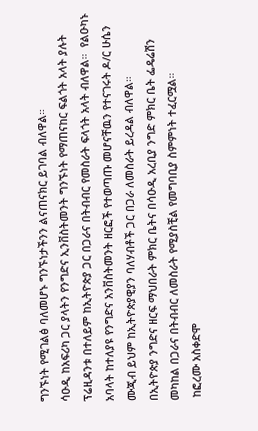ግንኙነት የሚገልፅ ባለመሆኑ ግንኙነታችንን ልናጠናክር ይገባል ብለዋል።
ሳዑዲ ከአፍሪካ ጋር ያላትን የንግድና ኢንቨስትመንት ግንኙነት የማጠናከር ፍልጎት አላት ያሉት ፕሬዚዳንቱ በተለይም ከኢትዮጵያ ጋር በጋራና በትብብር የመስራት ፍላጎት አላት ብለዋል።  የልዑካኑ አባላት ከተለያዩ የንግድና አንቨስትመንት ዘርፎች የተወጣጡ መሆናቸዉን የተናገሩት ዶ/ር ሁሴን ሙጂብ ይህም ከኢትዮጵያዊያን ባለሃብቶች ጋር በጋራ ለመስራት ይረዳል ብለዋል።
በኢትዮጵያ ንግድና ዘርፍ ማህበራት ምክር ቤትና በሳዑዲ አረቢያ ንግድ ምክር ቤት ፌዴሬሽን መካከል በጋራና በትብብር ለመስራት የሚያስቺል የመግባቢያ ስምምነት ተፈርሟል።
 ከፎረሙ አስቀድሞ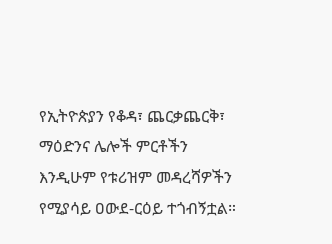የኢትዮጵያን የቆዳ፣ ጨርቃጨርቅ፣ ማዕድንና ሌሎች ምርቶችን እንዲሁም የቱሪዝም መዳረሻዎችን የሚያሳይ ዐውደ-ርዕይ ተጎብኝቷል።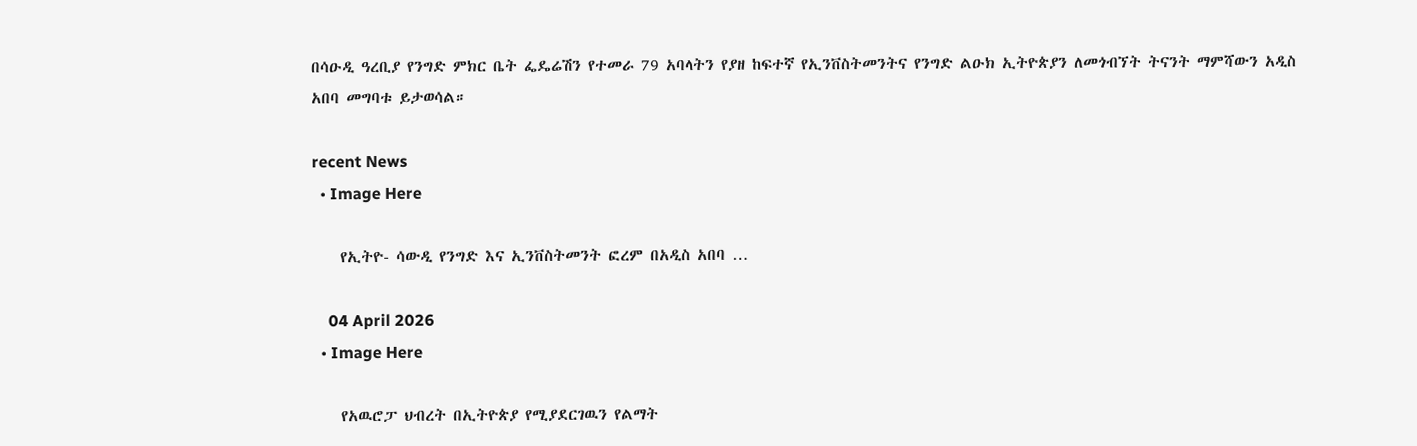በሳዑዲ ዓረቢያ የንግድ ምክር ቤት ፌዴሬሽን የተመራ 79 አባላትን የያዘ ከፍተኛ የኢንቨስትመንትና የንግድ ልዑክ ኢትዮጵያን ለመጎብኘት ትናንት ማምሻውን አዲስ አበባ መግባቱ ይታወሳል።

recent News
  • Image Here

    የኢትዮ- ሳውዲ የንግድ እና ኢንቨስትመንት ፎረም በአዲስ አበባ …

    04 April 2026
  • Image Here

    የአዉሮፓ ህብረት በኢትዮጵያ የሚያደርገዉን የልማት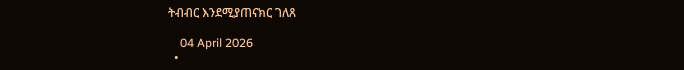ትብብር እንደሚያጠናክር ገለጸ

    04 April 2026
  •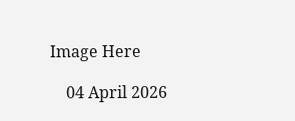Image Here

    04 April 2026